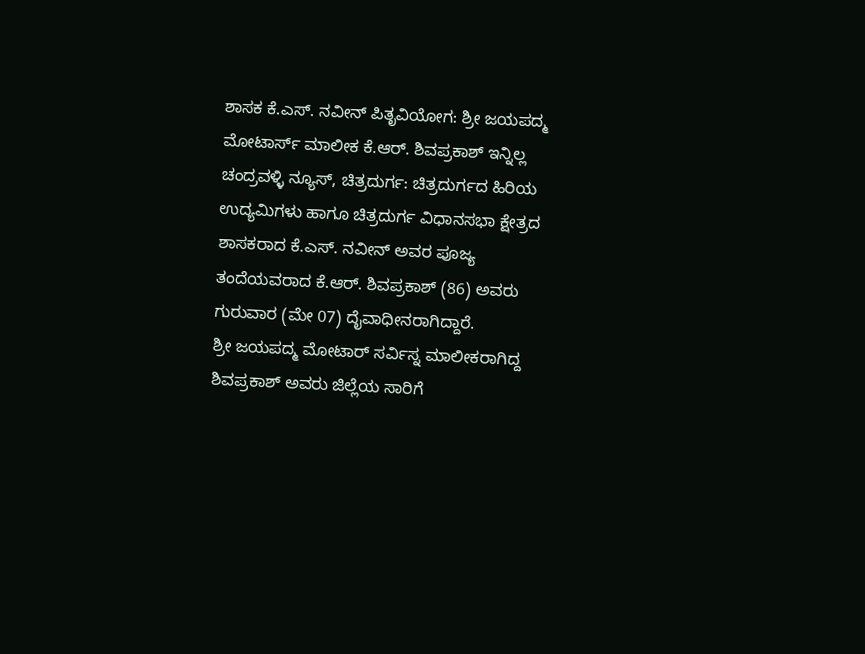ಶಾಸಕ ಕೆ.ಎಸ್. ನವೀನ್ ಪಿತೃವಿಯೋಗ: ಶ್ರೀ ಜಯಪದ್ಮ ಮೋಟಾರ್ಸ್ ಮಾಲೀಕ ಕೆ.ಆರ್. ಶಿವಪ್ರಕಾಶ್ ಇನ್ನಿಲ್ಲ
ಚಂದ್ರವಳ್ಳಿ ನ್ಯೂಸ್, ಚಿತ್ರದುರ್ಗ: ಚಿತ್ರದುರ್ಗದ ಹಿರಿಯ ಉದ್ಯಮಿಗಳು ಹಾಗೂ ಚಿತ್ರದುರ್ಗ ವಿಧಾನಸಭಾ ಕ್ಷೇತ್ರದ ಶಾಸಕರಾದ ಕೆ.ಎಸ್. ನವೀನ್ ಅವರ ಪೂಜ್ಯ ತಂದೆಯವರಾದ ಕೆ.ಆರ್. ಶಿವಪ್ರಕಾಶ್ (86) ಅವರು ಗುರುವಾರ (ಮೇ 07) ದೈವಾಧೀನರಾಗಿದ್ದಾರೆ.
ಶ್ರೀ ಜಯಪದ್ಮ ಮೋಟಾರ್ ಸರ್ವಿಸ್ನ ಮಾಲೀಕರಾಗಿದ್ದ ಶಿವಪ್ರಕಾಶ್ ಅವರು ಜಿಲ್ಲೆಯ ಸಾರಿಗೆ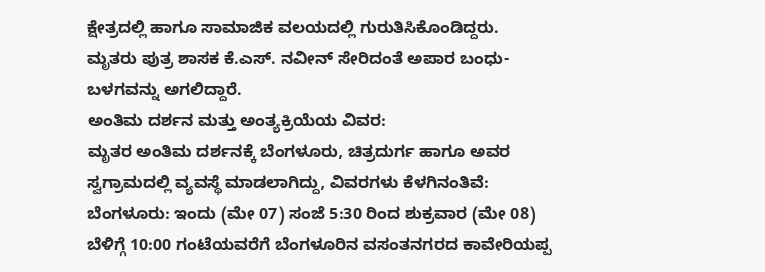ಕ್ಷೇತ್ರದಲ್ಲಿ ಹಾಗೂ ಸಾಮಾಜಿಕ ವಲಯದಲ್ಲಿ ಗುರುತಿಸಿಕೊಂಡಿದ್ದರು.
ಮೃತರು ಪುತ್ರ ಶಾಸಕ ಕೆ.ಎಸ್. ನವೀನ್ ಸೇರಿದಂತೆ ಅಪಾರ ಬಂಧು-ಬಳಗವನ್ನು ಅಗಲಿದ್ದಾರೆ.
ಅಂತಿಮ ದರ್ಶನ ಮತ್ತು ಅಂತ್ಯಕ್ರಿಯೆಯ ವಿವರ:
ಮೃತರ ಅಂತಿಮ ದರ್ಶನಕ್ಕೆ ಬೆಂಗಳೂರು, ಚಿತ್ರದುರ್ಗ ಹಾಗೂ ಅವರ ಸ್ವಗ್ರಾಮದಲ್ಲಿ ವ್ಯವಸ್ಥೆ ಮಾಡಲಾಗಿದ್ದು, ವಿವರಗಳು ಕೆಳಗಿನಂತಿವೆ:
ಬೆಂಗಳೂರು: ಇಂದು (ಮೇ 07) ಸಂಜೆ 5:30 ರಿಂದ ಶುಕ್ರವಾರ (ಮೇ 08) ಬೆಳಿಗ್ಗೆ 10:00 ಗಂಟೆಯವರೆಗೆ ಬೆಂಗಳೂರಿನ ವಸಂತನಗರದ ಕಾವೇರಿಯಪ್ಪ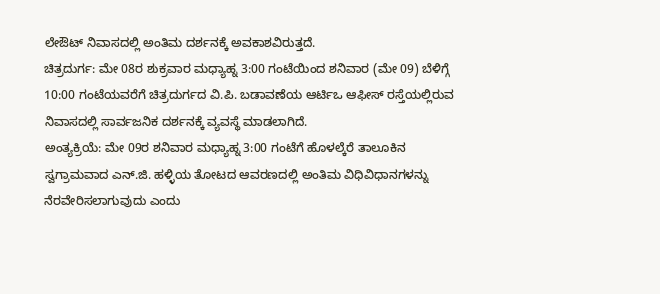ಲೇಔಟ್ ನಿವಾಸದಲ್ಲಿ ಅಂತಿಮ ದರ್ಶನಕ್ಕೆ ಅವಕಾಶವಿರುತ್ತದೆ.
ಚಿತ್ರದುರ್ಗ: ಮೇ 08ರ ಶುಕ್ರವಾರ ಮಧ್ಯಾಹ್ನ 3:00 ಗಂಟೆಯಿಂದ ಶನಿವಾರ (ಮೇ 09) ಬೆಳಿಗ್ಗೆ 10:00 ಗಂಟೆಯವರೆಗೆ ಚಿತ್ರದುರ್ಗದ ವಿ.ಪಿ. ಬಡಾವಣೆಯ ಆರ್ಟಿಒ ಆಫೀಸ್ ರಸ್ತೆಯಲ್ಲಿರುವ ನಿವಾಸದಲ್ಲಿ ಸಾರ್ವಜನಿಕ ದರ್ಶನಕ್ಕೆ ವ್ಯವಸ್ಥೆ ಮಾಡಲಾಗಿದೆ.
ಅಂತ್ಯಕ್ರಿಯೆ: ಮೇ 09ರ ಶನಿವಾರ ಮಧ್ಯಾಹ್ನ 3:00 ಗಂಟೆಗೆ ಹೊಳಲ್ಕೆರೆ ತಾಲೂಕಿನ ಸ್ವಗ್ರಾಮವಾದ ಎನ್.ಜಿ. ಹಳ್ಳಿಯ ತೋಟದ ಆವರಣದಲ್ಲಿ ಅಂತಿಮ ವಿಧಿವಿಧಾನಗಳನ್ನು ನೆರವೇರಿಸಲಾಗುವುದು ಎಂದು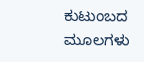ಕುಟುಂಬದ ಮೂಲಗಳು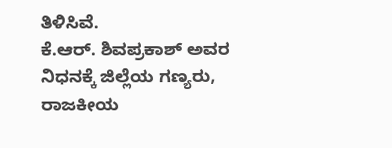ತಿಳಿಸಿವೆ.
ಕೆ.ಆರ್. ಶಿವಪ್ರಕಾಶ್ ಅವರ ನಿಧನಕ್ಕೆ ಜಿಲ್ಲೆಯ ಗಣ್ಯರು, ರಾಜಕೀಯ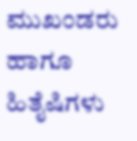ಮುಖಂಡರು ಹಾಗೂ ಹಿತೈಷಿಗಳು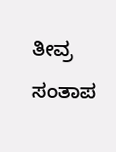ತೀವ್ರ ಸಂತಾಪ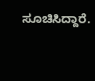ಸೂಚಿಸಿದ್ದಾರೆ.